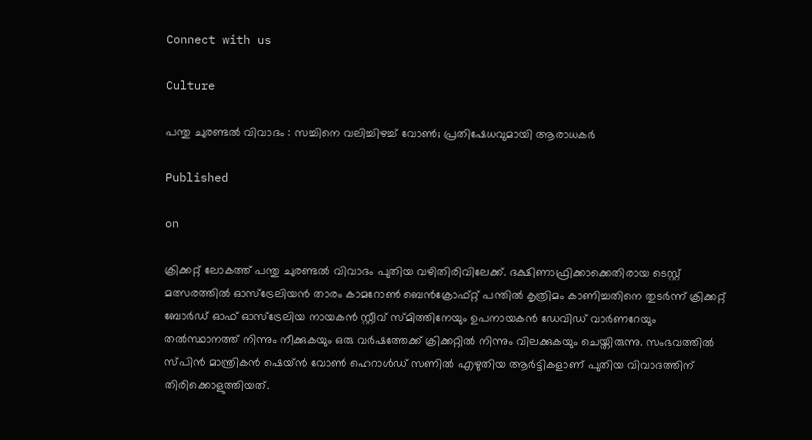Connect with us

Culture

പന്തു ചുരണ്ടല്‍ വിവാദം : സച്ചിനെ വലിച്ചിഴച്ച് വോണ്‍; പ്രതിഷേധവുമായി ആരാധകര്‍

Published

on

ക്രിക്കറ്റ് ലോകത്ത് പന്തു ചുരണ്ടല്‍ വിവാദം പുതിയ വഴിതിരിവിലേക്ക്. ദക്ഷിണാഫ്രിക്കാക്കെതിരായ ടെസ്റ്റ് മത്സരത്തില്‍ ഓസ്‌ട്രേലിയന്‍ താരം കാമറോണ്‍ ബെന്‍ക്രോഫ്റ്റ് പന്തില്‍ കൃത്രിമം കാണിച്ചതിനെ തുടര്‍ന്ന് ക്രിക്കറ്റ് ബോര്‍ഡ് ഓഫ് ഓസ്‌ട്രേലിയ നായകന്‍ സ്റ്റീവ് സ്മിത്തിനേയും ഉപനായകന്‍ ഡേവിഡ് വാര്‍ണറേയും തല്‍സ്ഥാനത്ത് നിന്നും നീക്കുകയും ഒരു വര്‍ഷത്തേക്ക് ക്രിക്കറ്റില്‍ നിന്നും വിലക്കുകയും ചെയ്തിരുന്നു. സംഭവത്തില്‍ സ്പിന്‍ മാന്ത്രികന്‍ ഷെയ്ന്‍ വോണ്‍ ഹെറാള്‍ഡ് സണില്‍ എഴുതിയ ആര്‍ട്ടികളാണ് പുതിയ വിവാദത്തിന് തിരിക്കൊളുത്തിയത്.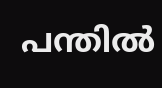പന്തില്‍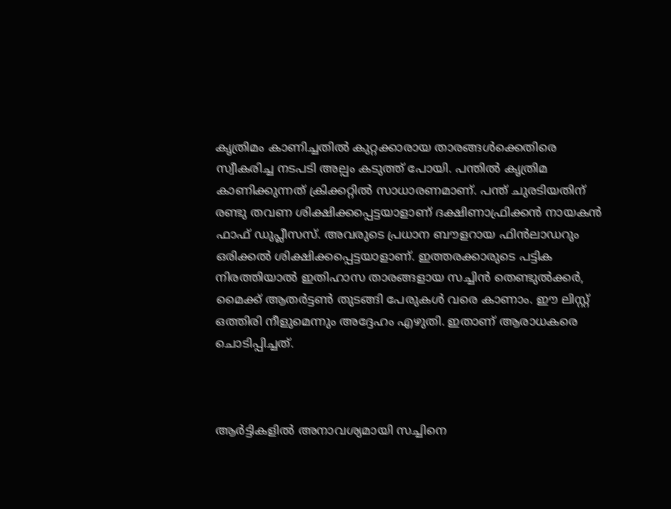കൃത്രിമം കാണിച്ചതില്‍ കുറ്റക്കാരായ താരങ്ങള്‍ക്കെതിരെ സ്വീകരിച്ച നടപടി അല്പം കടുത്ത് പോയി. പന്തില്‍ കൃത്രിമ കാണിക്കുന്നത് ക്രിക്കറ്റില്‍ സാധാരണമാണ്. പന്ത് ചുരടിയതിന് രണ്ടു തവണ ശിക്ഷിക്കപ്പെട്ടയാളാണ് ദക്ഷിണാഫ്രിക്കന്‍ നായകന്‍ ഫാഫ് ഡുപ്ലീസസ്. അവരുടെ പ്രധാന ബൗളറായ ഫിന്‍ലാഡറും ഒരിക്കല്‍ ശിക്ഷിക്കപ്പെട്ടയാളാണ്. ഇത്തരക്കാരുടെ പട്ടിക നിരത്തിയാല്‍ ഇതിഹാസ താരങ്ങളായ സച്ചിന്‍ തെണ്ടുല്‍ക്കര്‍, മൈക്ക് ആതര്‍ട്ടണ്‍ തുടങ്ങി പേരുകള്‍ വരെ കാണാം. ഈ ലിസ്റ്റ് ഒത്തിരി നീളുമെന്നും അദ്ദേഹം എഴുതി. ഇതാണ് ആരാധകരെ ചൊടിപ്പിച്ചത്.



ആര്‍ട്ടികളില്‍ അനാവശ്യമായി സച്ചിനെ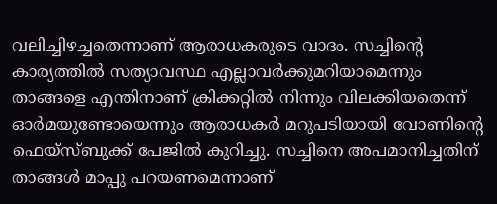വലിച്ചിഴച്ചതെന്നാണ് ആരാധകരുടെ വാദം. സച്ചിന്റെ കാര്യത്തില്‍ സത്യാവസ്ഥ എല്ലാവര്‍ക്കുമറിയാമെന്നും താങ്ങളെ എന്തിനാണ് ക്രിക്കറ്റില്‍ നിന്നും വിലക്കിയതെന്ന് ഓര്‍മയുണ്ടോയെന്നും ആരാധകര്‍ മറുപടിയായി വോണിന്റെ ഫെയ്‌സ്ബുക്ക് പേജില്‍ കുറിച്ചു. സച്ചിനെ അപമാനിച്ചതിന് താങ്ങള്‍ മാപ്പു പറയണമെന്നാണ്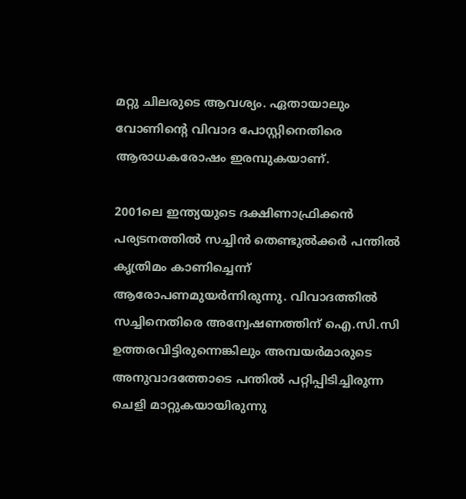മറ്റു ചിലരുടെ ആവശ്യം. ഏതായാലും വോണിന്റെ വിവാദ പോസ്റ്റിനെതിരെ ആരാധകരോഷം ഇരമ്പുകയാണ്.

2001ലെ ഇന്ത്യയുടെ ദക്ഷിണാഫ്രിക്കന്‍ പര്യടനത്തില്‍ സച്ചിന്‍ തെണ്ടുല്‍ക്കര്‍ പന്തില്‍ കൃത്രിമം കാണിച്ചെന്ന് ആരോപണമുയര്‍ന്നിരുന്നു. വിവാദത്തില്‍ സച്ചിനെതിരെ അന്വേഷണത്തിന് ഐ.സി.സി ഉത്തരവിട്ടിരുന്നെങ്കിലും അമ്പയര്‍മാരുടെ അനുവാദത്തോടെ പന്തില്‍ പറ്റിപ്പിടിച്ചിരുന്ന ചെളി മാറ്റുകയായിരുന്നു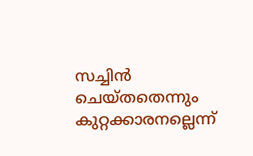സച്ചിന്‍ ചെയ്തതെന്നും കുറ്റക്കാരനല്ലെന്ന്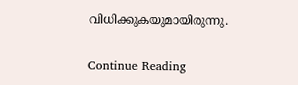വിധിക്കുകയുമായിരുന്നു.

Continue Reading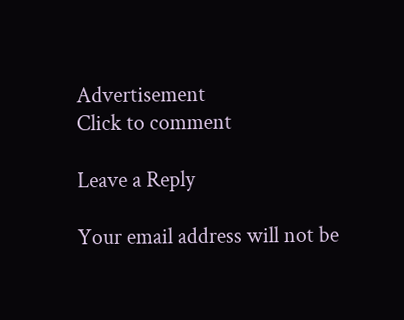Advertisement
Click to comment

Leave a Reply

Your email address will not be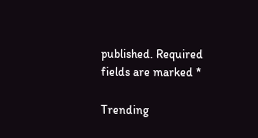published. Required fields are marked *

Trending